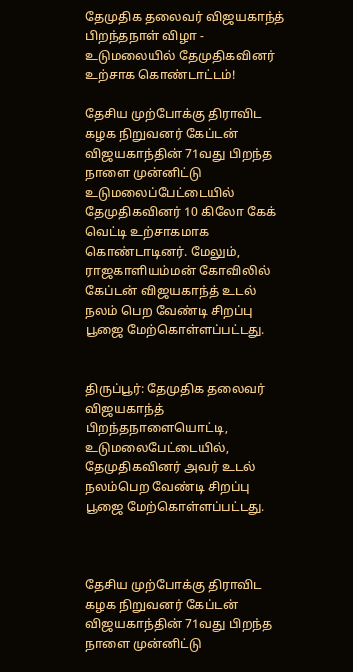தேமுதிக தலைவர் விஜயகாந்த் பிறந்தநாள் விழா - உடுமலையில் தேமுதிகவினர் உற்சாக கொண்டாட்டம்!

தேசிய முற்போக்கு திராவிட கழக நிறுவனர் கேப்டன் விஜயகாந்தின் 71வது பிறந்த நாளை முன்னிட்டு உடுமலைப்பேட்டையில் தேமுதிகவினர் 10 கிலோ கேக் வெட்டி உற்சாகமாக கொண்டாடினர். மேலும், ராஜகாளியம்மன் கோவிலில் கேப்டன் விஜயகாந்த் உடல் நலம் பெற வேண்டி சிறப்பு பூஜை மேற்கொள்ளப்பட்டது.


திருப்பூர்: தேமுதிக தலைவர் விஜயகாந்த் பிறந்தநாளையொட்டி, உடுமலைபேட்டையில், தேமுதிகவினர் அவர் உடல் நலம்பெற வேண்டி சிறப்பு பூஜை மேற்கொள்ளப்பட்டது.



தேசிய முற்போக்கு திராவிட கழக நிறுவனர் கேப்டன் விஜயகாந்தின் 71வது பிறந்த நாளை முன்னிட்டு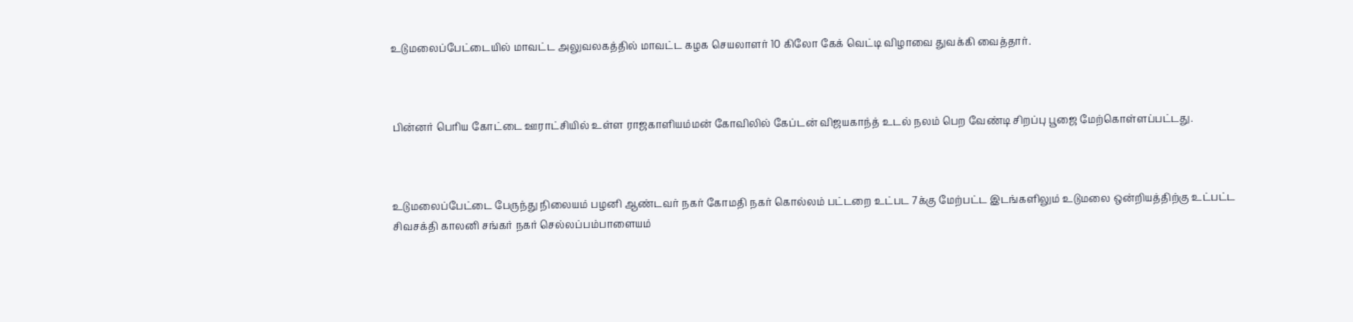உடுமலைப்பேட்டையில் மாவட்ட அலுவலகத்தில் மாவட்ட கழக செயலாளர் 10 கிலோ கேக் வெட்டி விழாவை துவக்கி வைத்தார்.



பின்னர் பெரிய கோட்டை ஊராட்சியில் உள்ள ராஜகாளியம்மன் கோவிலில் கேப்டன் விஜயகாந்த் உடல் நலம் பெற வேண்டி சிறப்பு பூஜை மேற்கொள்ளப்பட்டது.



உடுமலைப்பேட்டை பேருந்து நிலையம் பழனி ஆண்டவர் நகர் கோமதி நகர் கொல்லம் பட்டறை உட்பட 7க்கு மேற்பட்ட இடங்களிலும் உடுமலை ஒன்றியத்திற்கு உட்பட்ட சிவசக்தி காலனி சங்கர் நகர் செல்லப்பம்பாளையம்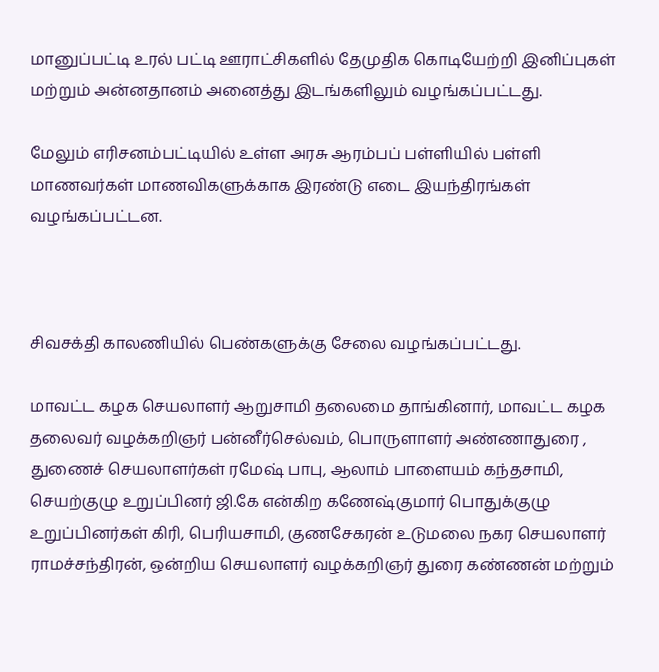மானுப்பட்டி உரல் பட்டி ஊராட்சிகளில் தேமுதிக கொடியேற்றி இனிப்புகள் மற்றும் அன்னதானம் அனைத்து இடங்களிலும் வழங்கப்பட்டது.

மேலும் எரிசனம்பட்டியில் உள்ள அரசு ஆரம்பப் பள்ளியில் பள்ளி மாணவர்கள் மாணவிகளுக்காக இரண்டு எடை இயந்திரங்கள் வழங்கப்பட்டன.



சிவசக்தி காலணியில் பெண்களுக்கு சேலை வழங்கப்பட்டது.

மாவட்ட கழக செயலாளர் ஆறுசாமி தலைமை தாங்கினார், மாவட்ட கழக தலைவர் வழக்கறிஞர் பன்னீர்செல்வம், பொருளாளர் அண்ணாதுரை , துணைச் செயலாளர்கள் ரமேஷ் பாபு, ஆலாம் பாளையம் கந்தசாமி, செயற்குழு உறுப்பினர் ஜி.கே என்கிற கணேஷ்குமார் பொதுக்குழு உறுப்பினர்கள் கிரி, பெரியசாமி, குணசேகரன் உடுமலை நகர செயலாளர் ராமச்சந்திரன், ஒன்றிய செயலாளர் வழக்கறிஞர் துரை கண்ணன் மற்றும்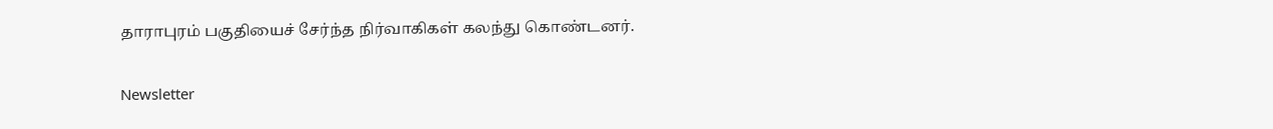தாராபுரம் பகுதியைச் சேர்ந்த நிர்வாகிகள் கலந்து கொண்டனர்.

Newsletter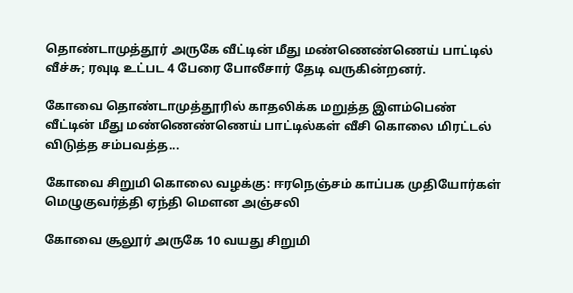தொண்டாமுத்தூர் அருகே வீட்டின் மீது மண்ணெண்ணெய் பாட்டில் வீச்சு; ரவுடி உட்பட 4 பேரை போலீசார் தேடி வருகின்றனர்.

கோவை தொண்டாமுத்தூரில் காதலிக்க மறுத்த இளம்பெண் வீட்டின் மீது மண்ணெண்ணெய் பாட்டில்கள் வீசி கொலை மிரட்டல் விடுத்த சம்பவத்த...

கோவை சிறுமி கொலை வழக்கு: ஈரநெஞ்சம் காப்பக முதியோர்கள் மெழுகுவர்த்தி ஏந்தி மௌன அஞ்சலி

கோவை சூலூர் அருகே 10 வயது சிறுமி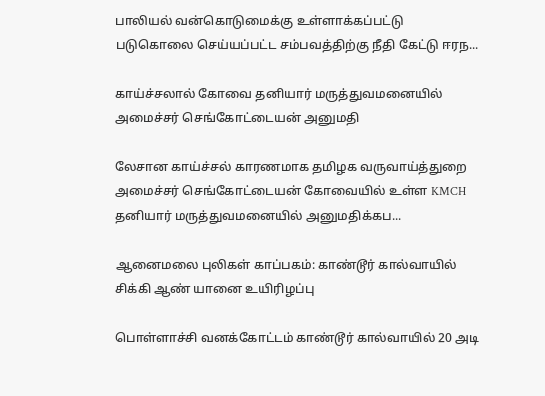பாலியல் வன்கொடுமைக்கு உள்ளாக்கப்பட்டு படுகொலை செய்யப்பட்ட சம்பவத்திற்கு நீதி கேட்டு ஈரந...

காய்ச்சலால் கோவை தனியார் மருத்துவமனையில் அமைச்சர் செங்கோட்டையன் அனுமதி

லேசான காய்ச்சல் காரணமாக தமிழக வருவாய்த்துறை அமைச்சர் செங்கோட்டையன் கோவையில் உள்ள KMCH தனியார் மருத்துவமனையில் அனுமதிக்கப...

ஆனைமலை புலிகள் காப்பகம்: காண்டூர் கால்வாயில் சிக்கி ஆண் யானை உயிரிழப்பு

பொள்ளாச்சி வனக்கோட்டம் காண்டூர் கால்வாயில் 20 அடி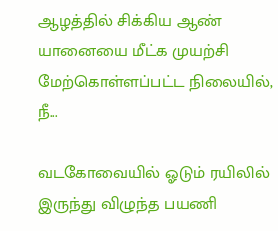ஆழத்தில் சிக்கிய ஆண் யானையை மீட்க முயற்சி மேற்கொள்ளப்பட்ட நிலையில், நீ...

வடகோவையில் ஓடும் ரயிலில் இருந்து விழுந்த பயணி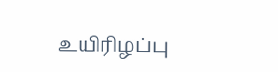உயிரிழப்பு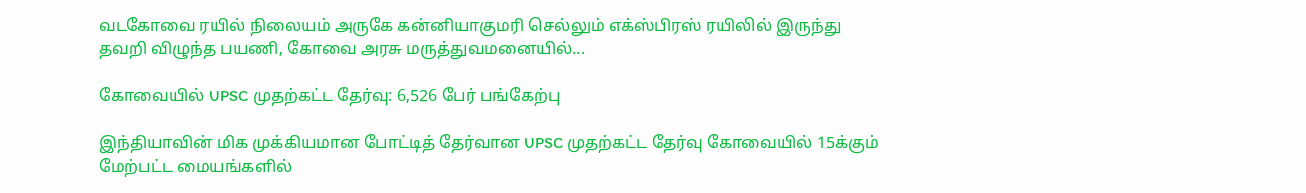வடகோவை ரயில் நிலையம் அருகே கன்னியாகுமரி செல்லும் எக்ஸ்பிரஸ் ரயிலில் இருந்து தவறி விழுந்த பயணி, கோவை அரசு மருத்துவமனையில்...

கோவையில் UPSC முதற்கட்ட தேர்வு: 6,526 பேர் பங்கேற்பு

இந்தியாவின் மிக முக்கியமான போட்டித் தேர்வான UPSC முதற்கட்ட தேர்வு கோவையில் 15க்கும் மேற்பட்ட மையங்களில்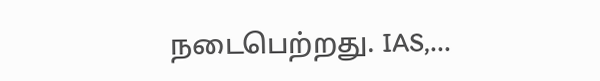நடைபெற்றது. IAS,...